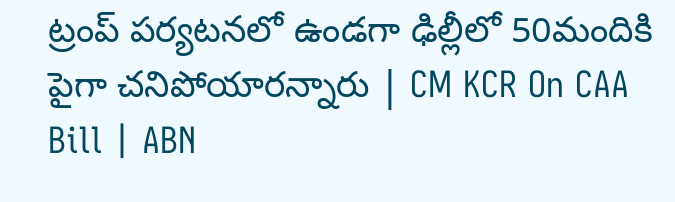ట్రంప్ పర్యటనలో ఉండగా ఢిల్లీలో 50మందికి పైగా చనిపోయారన్నారు | CM KCR On CAA Bill | ABN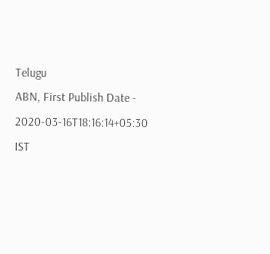Telugu
ABN, First Publish Date - 2020-03-16T18:16:14+05:30 IST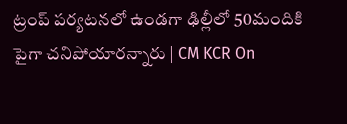ట్రంప్ పర్యటనలో ఉండగా ఢిల్లీలో 50మందికి పైగా చనిపోయారన్నారు | CM KCR On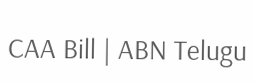CAA Bill | ABN Telugu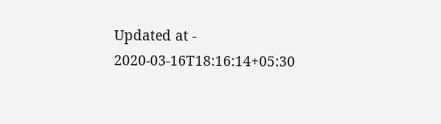Updated at - 2020-03-16T18:16:14+05:30